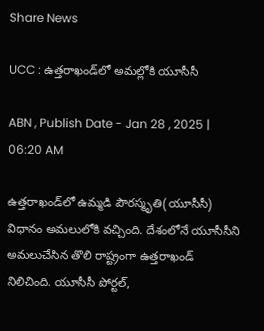Share News

UCC : ఉత్తరాఖండ్‌లో అమల్లోకి యూసీసీ

ABN , Publish Date - Jan 28 , 2025 | 06:20 AM

ఉత్తరాఖండ్‌లో ఉమ్మడి పౌరస్మృతి(యూసీసీ) విధానం అమలులోకి వచ్చింది. దేశంలోనే యూసీసీని అమలుచేసిన తొలి రాష్ట్రంగా ఉత్తరాఖండ్‌ నిలిచింది. యూసీసీ పోర్టల్‌,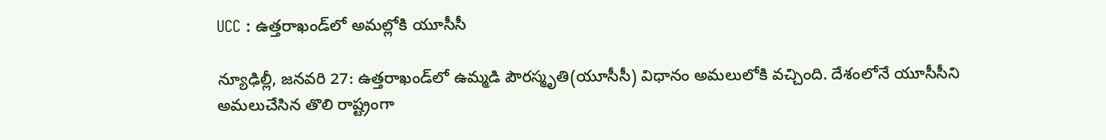UCC : ఉత్తరాఖండ్‌లో అమల్లోకి యూసీసీ

న్యూఢిల్లీ, జనవరి 27: ఉత్తరాఖండ్‌లో ఉమ్మడి పౌరస్మృతి(యూసీసీ) విధానం అమలులోకి వచ్చింది. దేశంలోనే యూసీసీని అమలుచేసిన తొలి రాష్ట్రంగా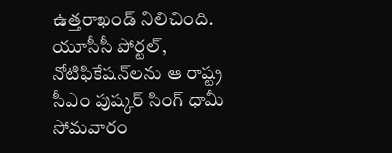ఉత్తరాఖండ్‌ నిలిచింది. యూసీసీ పోర్టల్‌, నోటిఫికేషన్‌లను ఆ రాష్ట్ర సీఎం పుష్కర్‌ సింగ్‌ ధామీ సోమవారం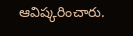ఆవిష్కరించారు.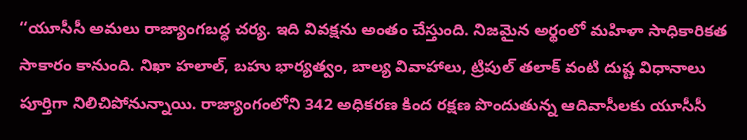‘‘యూసీసీ అమలు రాజ్యాంగబద్ధ చర్య. ఇది వివక్షను అంతం చేస్తుంది. నిజమైన అర్థంలో మహిళా సాధికారికత సాకారం కానుంది. నిఖా హలాల్‌, బహు భార్యత్వం, బాల్య వివాహాలు, ట్రిపుల్‌ తలాక్‌ వంటి దుష్ట విధానాలు పూర్తిగా నిలిచిపోనున్నాయి. రాజ్యాంగంలోని 342 అధికరణ కింద రక్షణ పొందుతున్న ఆదివాసీలకు యూసీసీ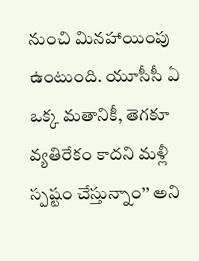నుంచి మినహాయింపు ఉంటుంది. యూసీసీ ఏ ఒక్క మతానికీ, తెగకూ వ్యతిరేకం కాదని మళ్లీ స్పష్టం చేస్తున్నాం’’ అని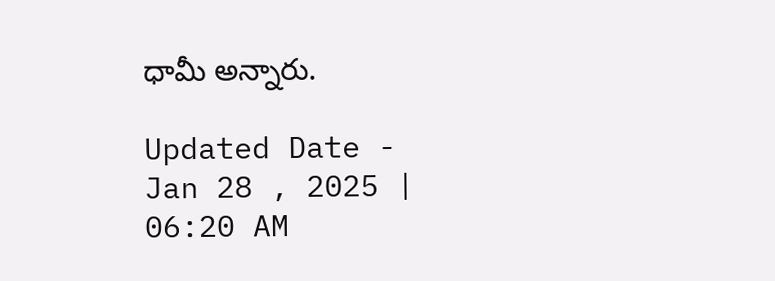ధామీ అన్నారు.

Updated Date - Jan 28 , 2025 | 06:20 AM